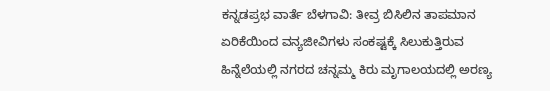ಕನ್ನಡಪ್ರಭ ವಾರ್ತೆ ಬೆಳಗಾವಿ: ತೀವ್ರ ಬಿಸಿಲಿನ ತಾಪಮಾನ ಏರಿಕೆಯಿಂದ ವನ್ಯಜೀವಿಗಳು ಸಂಕಷ್ಟಕ್ಕೆ ಸಿಲುಕುತ್ತಿರುವ ಹಿನ್ನೆಲೆಯಲ್ಲಿ ನಗರದ ಚನ್ನಮ್ಮ ಕಿರು ಮೃಗಾಲಯದಲ್ಲಿ ಅರಣ್ಯ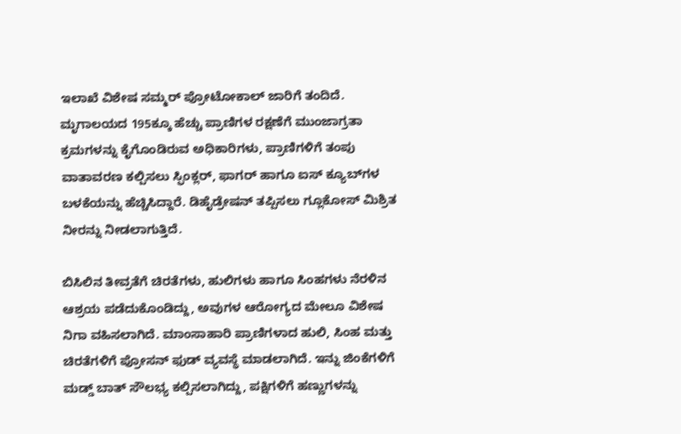ಇಲಾಖೆ ವಿಶೇಷ ಸಮ್ಮರ್ ಪ್ರೋಟೋಕಾಲ್ ಜಾರಿಗೆ ತಂದಿದೆ. ಮೃಗಾಲಯದ 195ಕ್ಕೂ ಹೆಚ್ಚು ಪ್ರಾಣಿಗಳ ರಕ್ಷಣೆಗೆ ಮುಂಜಾಗ್ರತಾ ಕ್ರಮಗಳನ್ನು ಕೈಗೊಂಡಿರುವ ಅಧಿಕಾರಿಗಳು, ಪ್ರಾಣಿಗಳಿಗೆ ತಂಪು ವಾತಾವರಣ ಕಲ್ಪಿಸಲು ಸ್ಫಿಂಕ್ಲರ್, ಫಾಗರ್ ಹಾಗೂ ಐಸ್ ಕ್ಯೂಬ್‌ಗಳ ಬಳಕೆಯನ್ನು ಹೆಚ್ಚಿಸಿದ್ದಾರೆ. ಡಿಹೈಡ್ರೇಷನ್ ತಪ್ಪಿಸಲು ಗ್ಲೂಕೋಸ್ ಮಿಶ್ರಿತ ನೀರನ್ನು ನೀಡಲಾಗುತ್ತಿದೆ.

ಬಿಸಿಲಿನ ತೀವ್ರತೆಗೆ ಚಿರತೆಗಳು, ಹುಲಿಗಳು ಹಾಗೂ ಸಿಂಹಗಳು ನೆರಳಿನ ಆಶ್ರಯ ಪಡೆದುಕೊಂಡಿದ್ದು, ಅವುಗಳ ಆರೋಗ್ಯದ ಮೇಲೂ ವಿಶೇಷ ನಿಗಾ ವಹಿಸಲಾಗಿದೆ. ಮಾಂಸಾಹಾರಿ ಪ್ರಾಣಿಗಳಾದ ಹುಲಿ, ಸಿಂಹ ಮತ್ತು ಚಿರತೆಗಳಿಗೆ ಪ್ರೋಸನ್ ಫುಡ್ ವ್ಯವಸ್ಥೆ ಮಾಡಲಾಗಿದೆ. ಇನ್ನು ಜಿಂಕೆಗಳಿಗೆ ಮಡ್ಡ್ ಬಾತ್ ಸೌಲಭ್ಯ ಕಲ್ಪಿಸಲಾಗಿದ್ದು, ಪಕ್ಷಿಗಳಿಗೆ ಹಣ್ಣುಗಳನ್ನು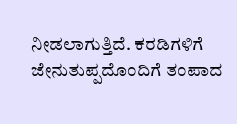ನೀಡಲಾಗುತ್ತಿದೆ. ಕರಡಿಗಳಿಗೆ ಜೇನುತುಪ್ಪದೊಂದಿಗೆ ತಂಪಾದ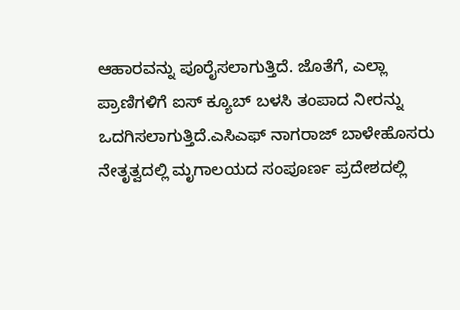ಆಹಾರವನ್ನು ಪೂರೈಸಲಾಗುತ್ತಿದೆ. ಜೊತೆಗೆ, ಎಲ್ಲಾ ಪ್ರಾಣಿಗಳಿಗೆ ಐಸ್ ಕ್ಯೂಬ್ ಬಳಸಿ ತಂಪಾದ ನೀರನ್ನು ಒದಗಿಸಲಾಗುತ್ತಿದೆ.ಎಸಿಎಫ್ ನಾಗರಾಜ್ ಬಾಳೇಹೊಸರು ನೇತೃತ್ವದಲ್ಲಿ ಮೃಗಾಲಯದ ಸಂಪೂರ್ಣ ಪ್ರದೇಶದಲ್ಲಿ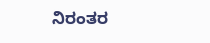ನಿರಂತರ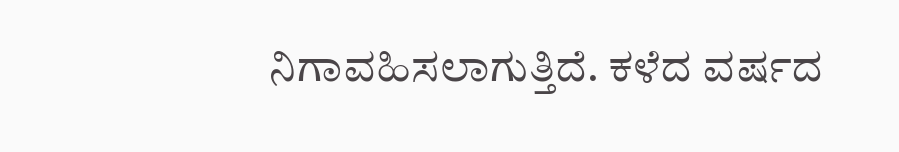ನಿಗಾವಹಿಸಲಾಗುತ್ತಿದೆ. ಕಳೆದ ವರ್ಷದ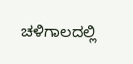ಚಳಿಗಾಲದಲ್ಲಿ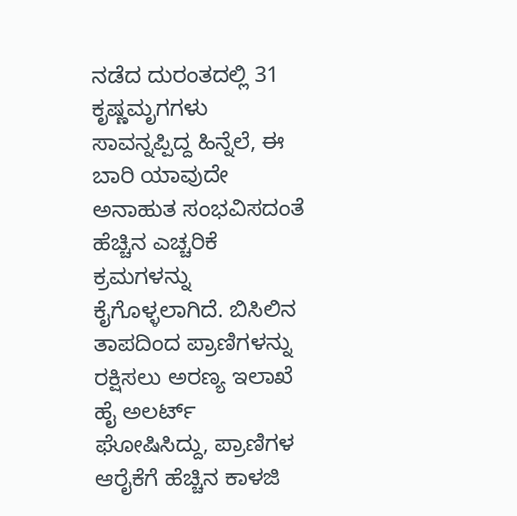ನಡೆದ ದುರಂತದಲ್ಲಿ 31 ಕೃಷ್ಣಮೃಗಗಳು ಸಾವನ್ನಪ್ಪಿದ್ದ ಹಿನ್ನೆಲೆ, ಈ ಬಾರಿ ಯಾವುದೇ ಅನಾಹುತ ಸಂಭವಿಸದಂತೆ ಹೆಚ್ಚಿನ ಎಚ್ಚರಿಕೆ ಕ್ರಮಗಳನ್ನು ಕೈಗೊಳ್ಳಲಾಗಿದೆ. ಬಿಸಿಲಿನ ತಾಪದಿಂದ ಪ್ರಾಣಿಗಳನ್ನು ರಕ್ಷಿಸಲು ಅರಣ್ಯ ಇಲಾಖೆ ಹೈ ಅಲರ್ಟ್ ಘೋಷಿಸಿದ್ದು, ಪ್ರಾಣಿಗಳ ಆರೈಕೆಗೆ ಹೆಚ್ಚಿನ ಕಾಳಜಿ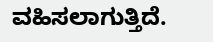ವಹಿಸಲಾಗುತ್ತಿದೆ.